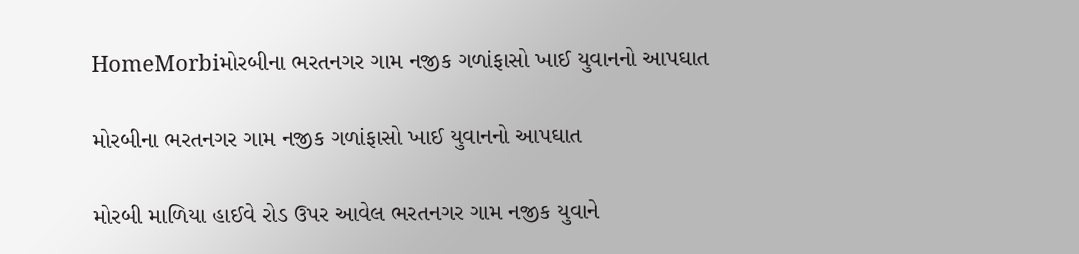HomeMorbiમોરબીના ભરતનગર ગામ નજીક ગળાંફાસો ખાઈ યુવાનનો આપઘાત

મોરબીના ભરતનગર ગામ નજીક ગળાંફાસો ખાઈ યુવાનનો આપઘાત

મોરબી માળિયા હાઈવે રોડ ઉપર આવેલ ભરતનગર ગામ નજીક યુવાને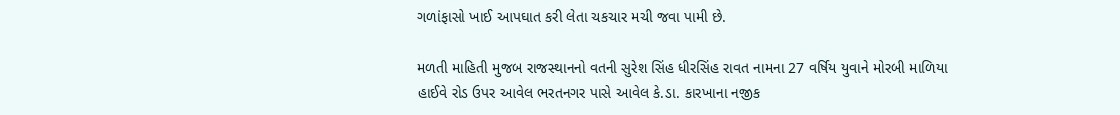ગળાંફાસો ખાઈ આપઘાત કરી લેતા ચકચાર મચી જવા પામી છે.

મળતી માહિતી મુજબ રાજસ્થાનનો વતની સુરેશ સિંહ ધીરસિંહ રાવત નામના 27 વર્ષિય યુવાને મોરબી માળિયા હાઈવે રોડ ઉપર આવેલ ભરતનગર પાસે આવેલ કે.ડા. કારખાના નજીક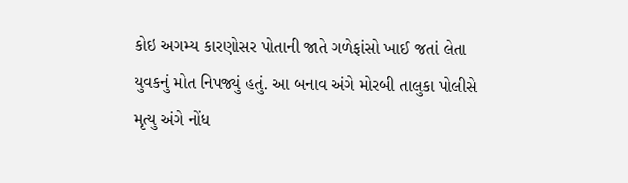કોઇ અગમ્ય કારણોસર પોતાની જાતે ગળેફાંસો ખાઈ જતાં લેતા યુવકનું મોત નિપજ્યું હતું. આ બનાવ અંગે મોરબી તાલુકા પોલીસે મૃત્યુ અંગે નોંધ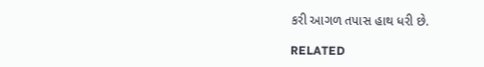કરી આગળ તપાસ હાથ ધરી છે.

RELATED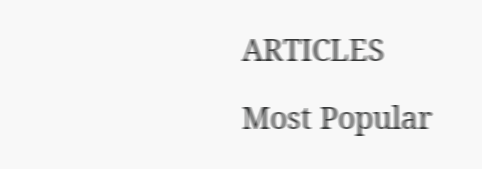ARTICLES

Most Popular